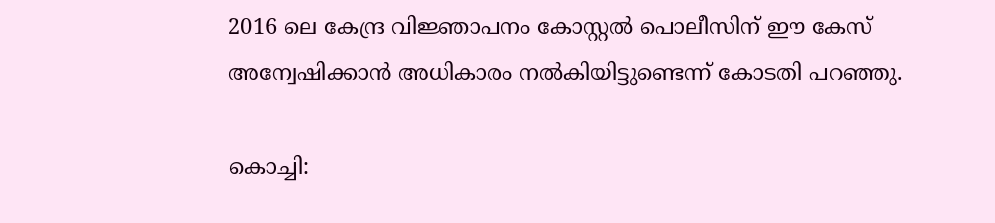2016 ലെ കേന്ദ്ര വിജ്ഞാപനം കോസ്റ്റൽ പൊലീസിന് ഈ കേസ് അന്വേഷിക്കാൻ അധികാരം നൽകിയിട്ടുണ്ടെന്ന് കോടതി പറഞ്ഞു.

കൊച്ചി: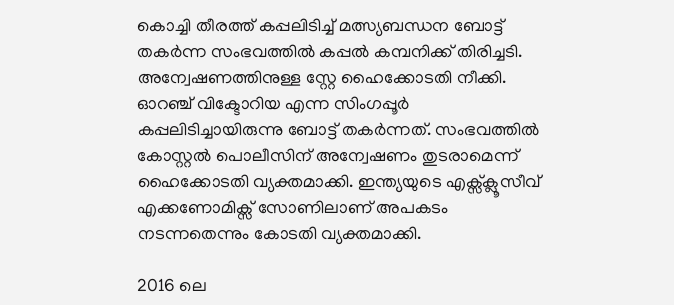കൊച്ചി തീരത്ത് കപ്പലിടിച്ച് മത്സ്യബന്ധന ബോട്ട് ത‍കർന്ന സംഭവത്തിൽ കപ്പൽ കമ്പനിക്ക് തിരിച്ചടി. അന്വേഷണത്തിനുള്ള സ്റ്റേ ഹൈക്കോടതി നീക്കി. ഓറഞ്ച് വിക്ടോറിയ എന്ന സിംഗപ്പൂർ കപ്പലിടിച്ചായിരുന്നു ബോട്ട് തകർന്നത്. സംഭവത്തിൽ കോസ്റ്റൽ പൊലീസിന് അന്വേഷണം തുടരാമെന്ന് ഹൈക്കോടതി വ്യക്തമാക്കി. ഇന്ത്യയുടെ എക്സ്ക്ലൂസീവ് എക്കണോമിക്സ് സോണിലാണ് അപകടം നടന്നതെന്നും കോടതി വ്യക്തമാക്കി.

2016 ലെ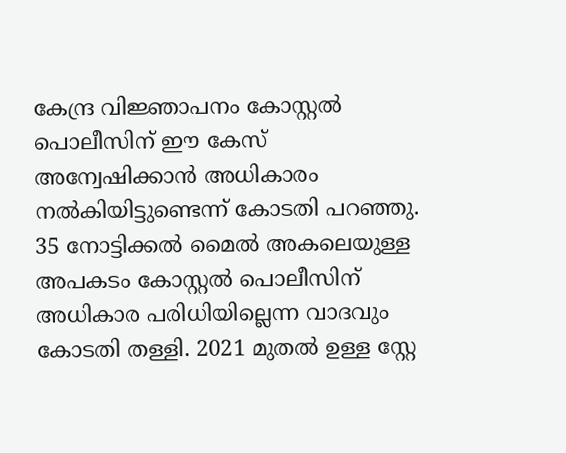കേന്ദ്ര വിജ്ഞാപനം കോസ്റ്റൽ പൊലീസിന് ഈ കേസ് അന്വേഷിക്കാൻ അധികാരം നൽകിയിട്ടുണ്ടെന്ന് കോടതി പറഞ്ഞു. 35 നോട്ടിക്കൽ മൈൽ അകലെയുള്ള അപകടം കോസ്റ്റൽ പൊലീസിന് അധികാര പരിധിയില്ലെന്ന വാദവും കോടതി തള്ളി. 2021 മുതൽ ഉള്ള സ്റ്റേ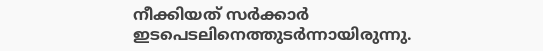നീക്കിയത് സർക്കാർ ഇടപെടലിനെത്തുടർന്നായിരുന്നു.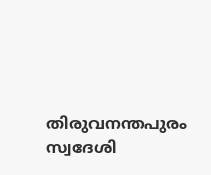തിരുവനന്തപുരം സ്വദേശി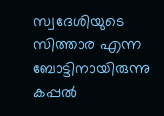സ്വദേശിയുടെ സിത്താര എന്ന ബോട്ടിനായിരുന്നു കപ്പൽ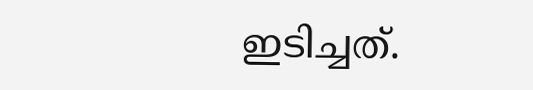ഇടിച്ചത്.